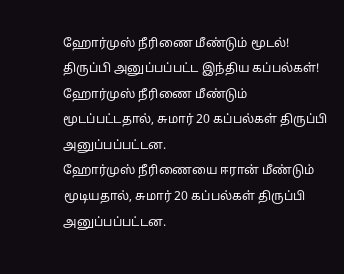ஹோர்முஸ் நீரிணை மீண்டும் மூடல்! திருப்பி அனுப்பப்பட்ட இந்திய கப்பல்கள்!
ஹோர்முஸ் நீரிணை மீண்டும் மூடப்பட்டதால், சுமார் 20 கப்பல்கள் திருப்பி அனுப்பப்பட்டன.
ஹோர்முஸ் நீரிணையை ஈரான் மீண்டும் மூடியதால், சுமார் 20 கப்பல்கள் திருப்பி அனுப்பப்பட்டன.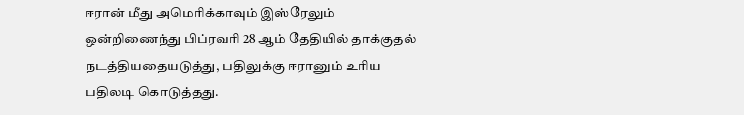ஈரான் மீது அமெரிக்காவும் இஸ்ரேலும் ஒன்றிணைந்து பிப்ரவரி 28 ஆம் தேதியில் தாக்குதல் நடத்தியதையடுத்து, பதிலுக்கு ஈரானும் உரிய பதிலடி கொடுத்தது.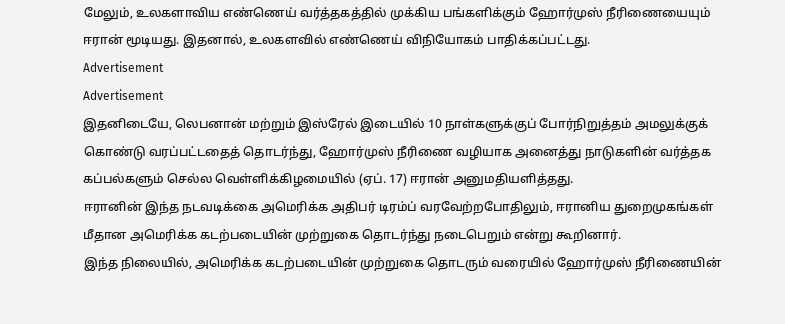மேலும், உலகளாவிய எண்ணெய் வர்த்தகத்தில் முக்கிய பங்களிக்கும் ஹோர்முஸ் நீரிணையையும் ஈரான் மூடியது. இதனால், உலகளவில் எண்ணெய் விநியோகம் பாதிக்கப்பட்டது.
Advertisement
Advertisement
இதனிடையே, லெபனான் மற்றும் இஸ்ரேல் இடையில் 10 நாள்களுக்குப் போர்நிறுத்தம் அமலுக்குக் கொண்டு வரப்பட்டதைத் தொடர்ந்து, ஹோர்முஸ் நீரிணை வழியாக அனைத்து நாடுகளின் வர்த்தக கப்பல்களும் செல்ல வெள்ளிக்கிழமையில் (ஏப். 17) ஈரான் அனுமதியளித்தது.
ஈரானின் இந்த நடவடிக்கை அமெரிக்க அதிபர் டிரம்ப் வரவேற்றபோதிலும், ஈரானிய துறைமுகங்கள் மீதான அமெரிக்க கடற்படையின் முற்றுகை தொடர்ந்து நடைபெறும் என்று கூறினார்.
இந்த நிலையில், அமெரிக்க கடற்படையின் முற்றுகை தொடரும் வரையில் ஹோர்முஸ் நீரிணையின்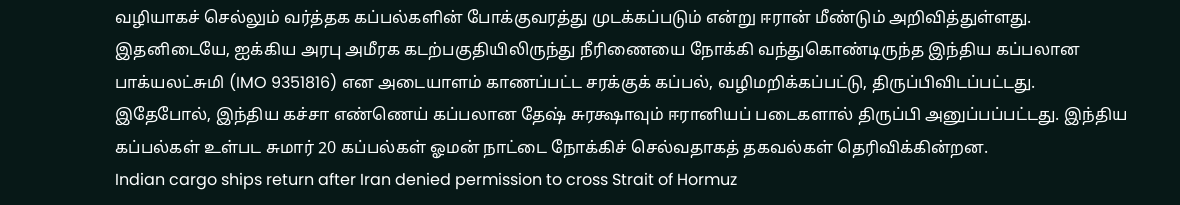வழியாகச் செல்லும் வர்த்தக கப்பல்களின் போக்குவரத்து முடக்கப்படும் என்று ஈரான் மீண்டும் அறிவித்துள்ளது.
இதனிடையே, ஐக்கிய அரபு அமீரக கடற்பகுதியிலிருந்து நீரிணையை நோக்கி வந்துகொண்டிருந்த இந்திய கப்பலான பாக்யலட்சுமி (IMO 9351816) என அடையாளம் காணப்பட்ட சரக்குக் கப்பல், வழிமறிக்கப்பட்டு, திருப்பிவிடப்பட்டது.
இதேபோல், இந்திய கச்சா எண்ணெய் கப்பலான தேஷ் சுரக்ஷாவும் ஈரானியப் படைகளால் திருப்பி அனுப்பப்பட்டது. இந்திய கப்பல்கள் உள்பட சுமார் 20 கப்பல்கள் ஓமன் நாட்டை நோக்கிச் செல்வதாகத் தகவல்கள் தெரிவிக்கின்றன.
Indian cargo ships return after Iran denied permission to cross Strait of Hormuz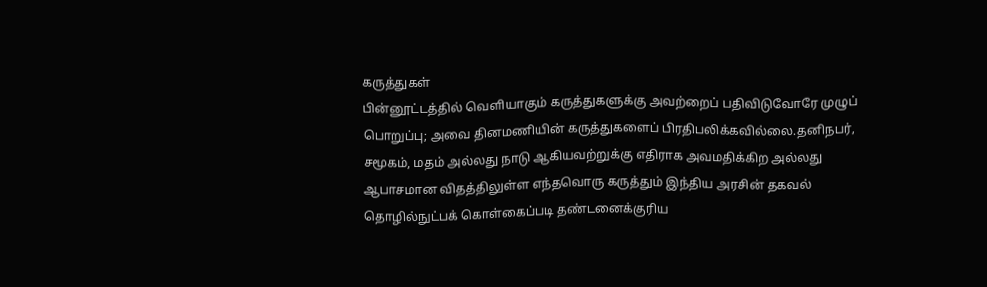கருத்துகள்
பின்னூட்டத்தில் வெளியாகும் கருத்துகளுக்கு அவற்றைப் பதிவிடுவோரே முழுப் பொறுப்பு; அவை தினமணியின் கருத்துகளைப் பிரதிபலிக்கவில்லை.தனிநபர், சமூகம், மதம் அல்லது நாடு ஆகியவற்றுக்கு எதிராக அவமதிக்கிற அல்லது ஆபாசமான விதத்திலுள்ள எந்தவொரு கருத்தும் இந்திய அரசின் தகவல் தொழில்நுட்பக் கொள்கைப்படி தண்டனைக்குரிய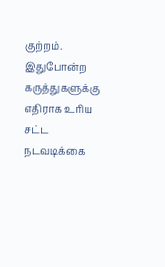குற்றம். இதுபோன்ற கருத்துகளுக்கு எதிராக உரிய சட்ட நடவடிக்கை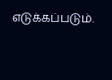எடுக்கப்படும்.